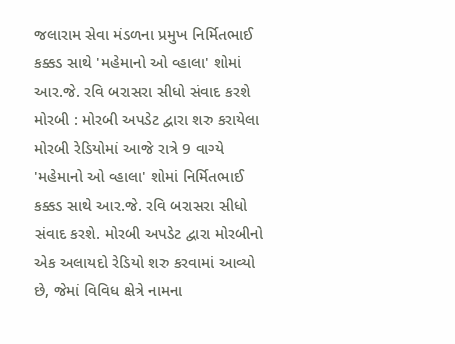જલારામ સેવા મંડળના પ્રમુખ નિર્મિતભાઈ કક્કડ સાથે 'મહેમાનો ઓ વ્હાલા' શોમાં આર.જે. રવિ બરાસરા સીધો સંવાદ કરશે મોરબી : મોરબી અપડેટ દ્વારા શરુ કરાયેલા મોરબી રેડિયોમાં આજે રાત્રે 9 વાગ્યે 'મહેમાનો ઓ વ્હાલા' શોમાં નિર્મિતભાઈ કક્કડ સાથે આર.જે. રવિ બરાસરા સીધો સંવાદ કરશે. મોરબી અપડેટ દ્વારા મોરબીનો એક અલાયદો રેડિયો શરુ કરવામાં આવ્યો છે, જેમાં વિવિધ ક્ષેત્રે નામના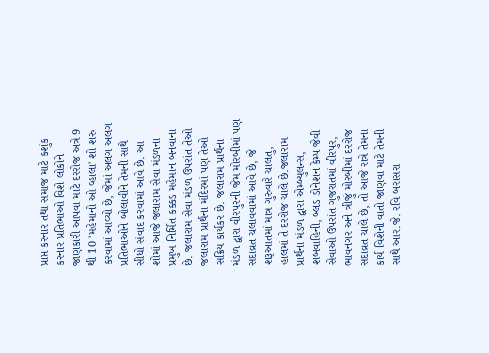પ્રાપ્ત કરનાર તથા સમાજ માટે કશુંક કરનાર પ્રતિભાઓ વિશે લોકોને જાણકારી આપવા માટે દરરોજ અત્રે 9 થી 10 'મહેમાનો ઓ વ્હાલા' શો શરુ કરવામાં આવ્યો છે, જેમાં અલગ અલગ પ્રતિભાઓને બોલાવીને તેમની સાથે સીધો સંવાદ કરવામાં આવે છે. આ શોમાં આજે જલારામ સેવા મંડળના પ્રમુખ નિર્મિત કક્કડ મહેમાન બનવાના છે. જલારામ સેવા મંડળ ઉપરાંત તેઓ જલારામ પ્રાર્થના મંદિરમાં પણ તેઓ સક્રિય કાર્યકર છે. જલારામ પ્રાર્થના મંડળ દ્વારા વીરપુરની જેમ મોરબીમાં પણ સદાવ્રત ચલાવવામાં આવે છે, જે શરૂઆતમાં માત્ર ગુરુવારે ચાલતુ, હાલમાં તે દરરોજ ચાલે છે.જલારામ પ્રાર્થના મંડળ દ્વારા એમ્બ્યુલન્સ, શબવાહિની, બ્લડ ડોનેશન કેમ્પ જેવી સેવાઓ ઉપરાંત ગુજરાતમાં વીરપુર, ભાવનગર અને ત્રીજું મોરબીમાં દરરોજ સદાવ્રત ચાલે છે, તો આજે રાત્રે તેમના કાર્ય વિશેની વાતો જાણવા માટે તેમની સાથે આર.જે. રવિ બરાસરા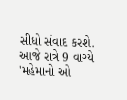સીધો સંવાદ કરશે. આજે રાત્રે 9 વાગ્યે 'મહેમાનો ઓ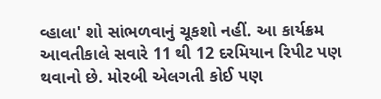વ્હાલા' શો સાંભળવાનું ચૂકશો નહીં. આ કાર્યક્રમ આવતીકાલે સવારે 11 થી 12 દરમિયાન રિપીટ પણ થવાનો છે. મોરબી એલગતી કોઈ પણ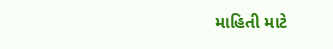માહિતી માટે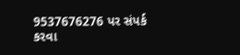9537676276 પર સંપર્ક કરવા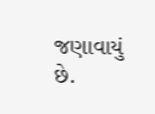જણાવાયું છે.